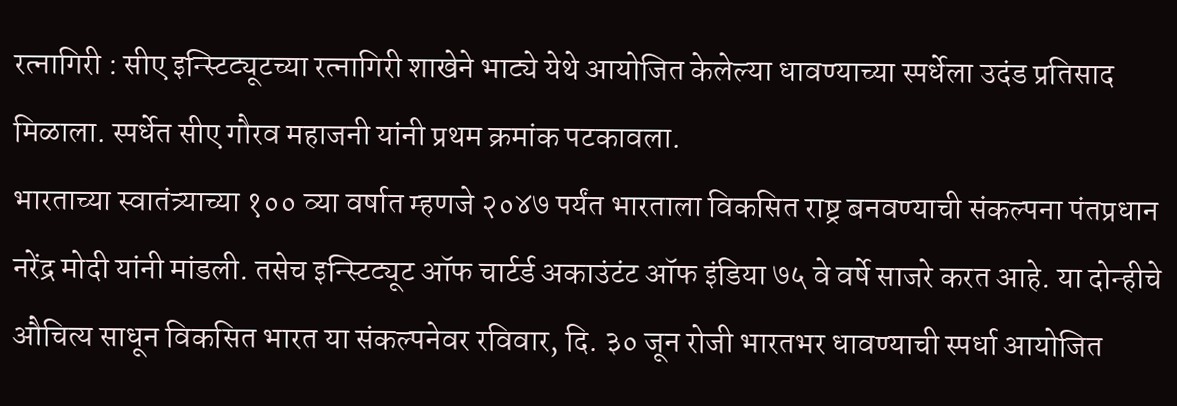रत्नागिरी : सीए इन्स्टिट्यूटच्या रत्नागिरी शाखेने भाट्ये येथे आयोजित केलेल्या धावण्याच्या स्पर्धेला उदंड प्रतिसाद मिळाला. स्पर्धेत सीए गौरव महाजनी यांनी प्रथम क्रमांक पटकावला.
भारताच्या स्वातंत्र्याच्या १०० व्या वर्षात म्हणजे २०४७ पर्यंत भारताला विकसित राष्ट्र बनवण्याची संकल्पना पंतप्रधान नरेंद्र मोदी यांनी मांडली. तसेच इन्स्टिट्यूट ऑफ चार्टर्ड अकाउंटंट ऑफ इंडिया ७५ वे वर्षे साजरे करत आहे. या दोन्हीचे औचित्य साधून विकसित भारत या संकल्पनेवर रविवार, दि. ३० जून रोजी भारतभर धावण्याची स्पर्धा आयोजित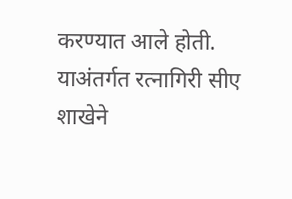करण्यात आले होती. याअंतर्गत रत्नागिरी सीए शाखेने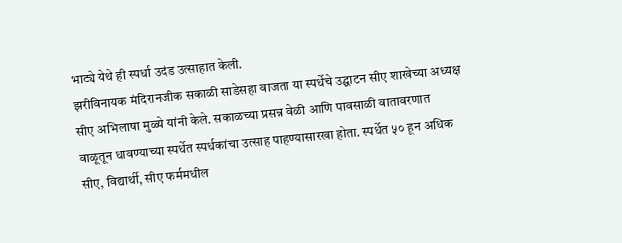भाट्ये येथे ही स्पर्धा उदंड उत्साहात केली.
झरीविनायक मंदिरानजीक सकाळी साडेसहा वाजता या स्पर्धेचे उद्घाटन सीए शाखेच्या अध्यक्ष सीए अभिलाषा मुळ्ये यांनी केले. सकाळच्या प्रसन्न वेळी आणि पावसाळी वातावरणात वाळूतून धावण्याच्या स्पर्धेत स्पर्धकांचा उत्साह पाहण्यासारखा होता. स्पर्धेत ५० हून अधिक सीए, विद्यार्थी, सीए फर्ममधील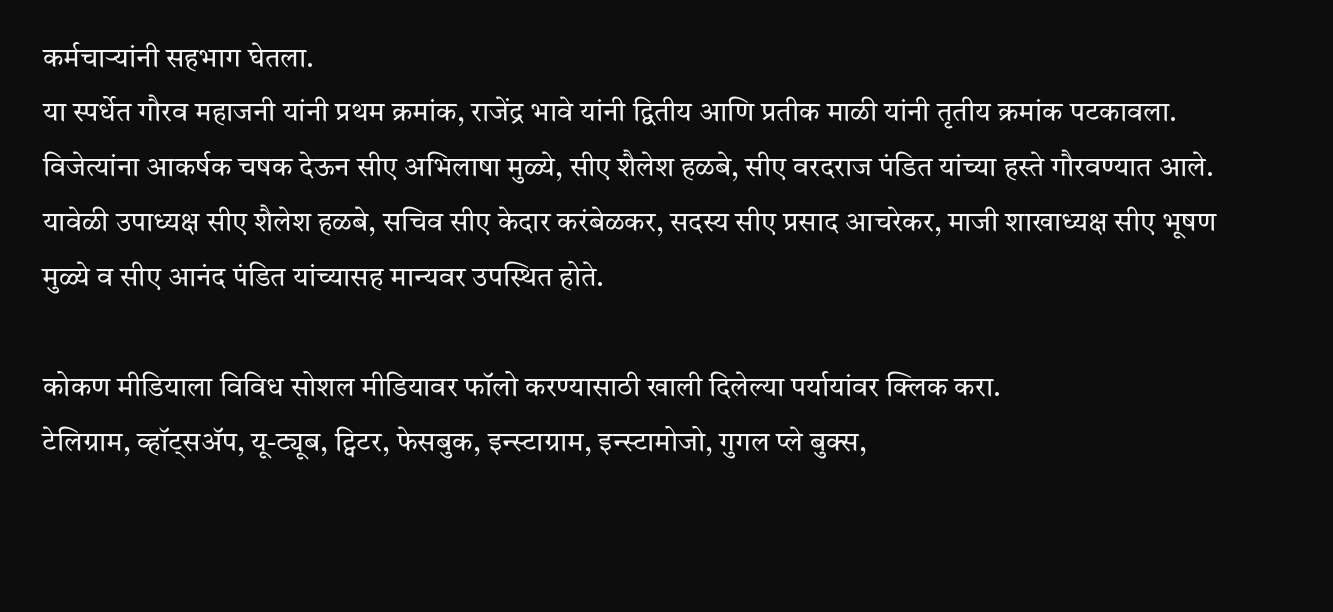कर्मचाऱ्यांनी सहभाग घेतला.
या स्पर्धेत गौरव महाजनी यांनी प्रथम क्रमांक, राजेंद्र भावे यांनी द्वितीय आणि प्रतीक माळी यांनी तृतीय क्रमांक पटकावला. विजेत्यांना आकर्षक चषक देऊन सीए अभिलाषा मुळ्ये, सीए शैलेश हळबे, सीए वरदराज पंडित यांच्या हस्ते गौरवण्यात आले.
यावेळी उपाध्यक्ष सीए शैलेश हळबे, सचिव सीए केदार करंबेळकर, सदस्य सीए प्रसाद आचरेकर, माजी शाखाध्यक्ष सीए भूषण मुळ्ये व सीए आनंद पंडित यांच्यासह मान्यवर उपस्थित होते.

कोकण मीडियाला विविध सोशल मीडियावर फॉलो करण्यासाठी खाली दिलेल्या पर्यायांवर क्लिक करा.
टेलिग्राम, व्हॉट्सॲप, यू-ट्यूब, ट्विटर, फेसबुक, इन्स्टाग्राम, इन्स्टामोजो, गुगल प्ले बुक्स,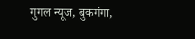गुगल न्यूज, बुकगंगा,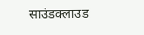साउंडक्लाउड